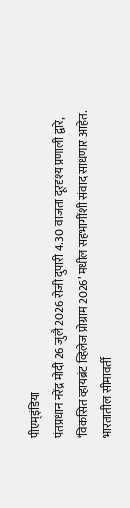पीएम्इंडिया
पंतप्रधान नरेंद्र मोदी 26 जुलै 2026 रोजी दुपारी 4.30 वाजता दूरदृश्य प्रणाली द्वारे, ‘विकसित व्हायब्रंट व्हिलेज प्रोग्राम 2026’ मधील सहभागींशी संवाद साधणार आहेत.
भारतातील सीमावर्ती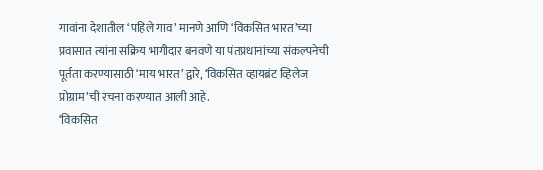गावांना देशातील ‘पहिले गाव’ मानणे आणि ‘विकसित भारत’च्या प्रवासात त्यांना सक्रिय भागीदार बनवणे या पंतप्रधानांच्या संकल्पनेची पूर्तता करण्यासाठी ‘माय भारत’ द्वारे, ‘विकसित व्हायब्रंट व्हिलेज प्रोग्राम’ची रचना करण्यात आली आहे.
‘विकसित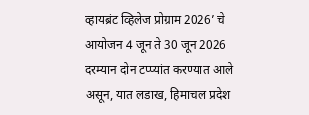व्हायब्रंट व्हिलेज प्रोग्राम 2026’ चे आयोजन 4 जून ते 30 जून 2026 दरम्यान दोन टप्प्यांत करण्यात आले असून, यात लडाख, हिमाचल प्रदेश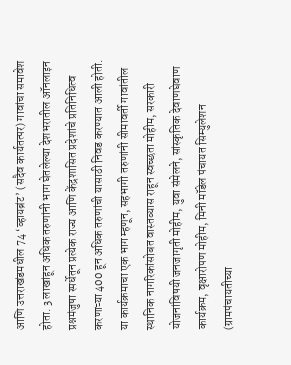आणि उत्तराखंडमधील 74 ‘व्हायब्रंट’ (सदैव कार्यतत्पर) गावांचा समावेश होता. 3 लाखांहून अधिक तरुणांनी भाग घेतलेल्या देशभरातील ऑनलाइन प्रश्नमंजुषा स्पर्धेतून प्रत्येक राज्य आणि केंद्रशासित प्रदेशांचे प्रतिनिधित्व करणाऱ्या 400 हून अधिक तरुणांची यासाठी निवड करण्यात आली होती.
या कार्यक्रमाचा एक भाग म्हणून, सहभागी तरुणांनी सीमावर्ती गावांतील स्थानिक नागरिकांसोबत वास्तव्यास राहून स्वच्छता मोहीम, सरकारी योजनांविषयी जनजागृती मोहीम, युवा संमेलने, सांस्कृतिक देवाणघेवाण कार्यक्रम, वृक्षारोपण मोहीम, मिनी मॉडेल पंचायत सिम्युलेशन (ग्रामपंचायतीच्या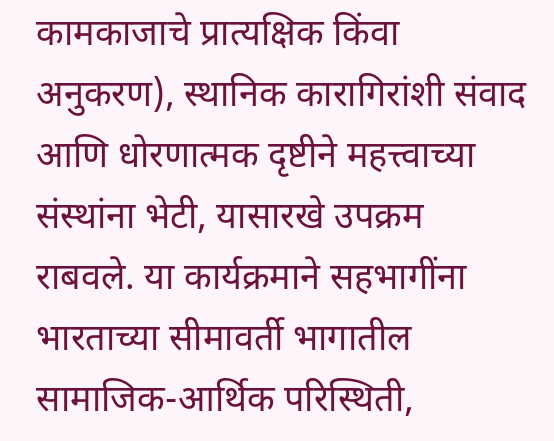कामकाजाचे प्रात्यक्षिक किंवा अनुकरण), स्थानिक कारागिरांशी संवाद आणि धोरणात्मक दृष्टीने महत्त्वाच्या संस्थांना भेटी, यासारखे उपक्रम राबवले. या कार्यक्रमाने सहभागींना भारताच्या सीमावर्ती भागातील सामाजिक-आर्थिक परिस्थिती,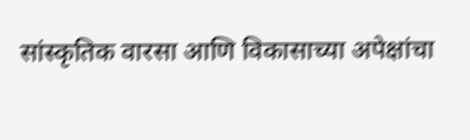सांस्कृतिक वारसा आणि विकासाच्या अपेक्षांचा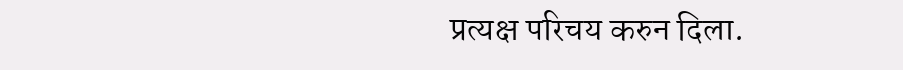प्रत्यक्ष परिचय करुन दिला.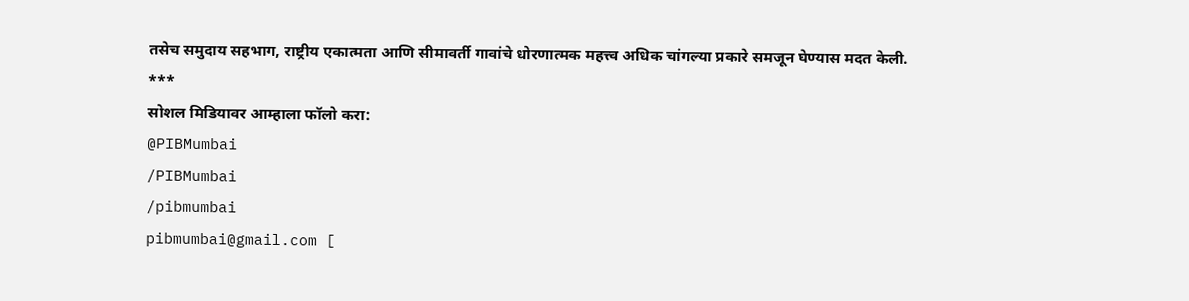तसेच समुदाय सहभाग, राष्ट्रीय एकात्मता आणि सीमावर्ती गावांचे धोरणात्मक महत्त्व अधिक चांगल्या प्रकारे समजून घेण्यास मदत केली.
***
सोशल मिडियावर आम्हाला फॉलो करा:
@PIBMumbai
/PIBMumbai
/pibmumbai
pibmumbai@gmail.com [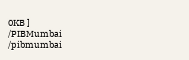0KB ]
/PIBMumbai
/pibmumbai